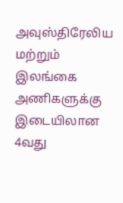அவுஸ்திரேலிய மற்றும் இலங்கை அணிகளுக்கு இடையிலான 4வது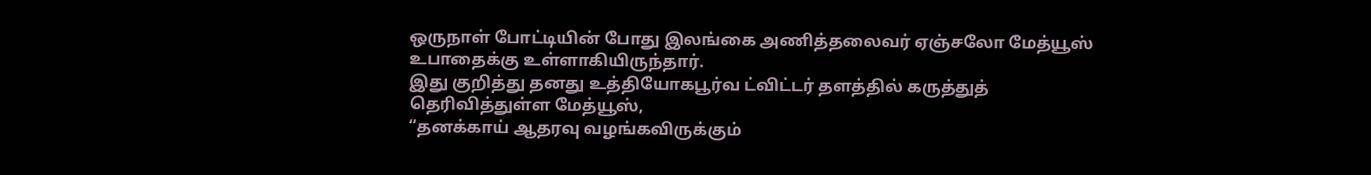ஒருநாள் போட்டியின் போது இலங்கை அணித்தலைவர் ஏஞ்சலோ மேத்யூஸ் உபாதைக்கு உள்ளாகியிருந்தார்.
இது குறித்து தனது உத்தியோகபூர்வ ட்விட்டர் தளத்தில் கருத்துத் தெரிவித்துள்ள மேத்யூஸ்,
“தனக்காய் ஆதரவு வழங்கவிருக்கும்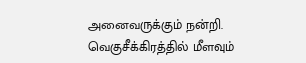அனைவருக்கும் நன்றி. வெகுசீக்கிரத்தில் மீளவும்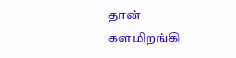தான் களமிறங்கி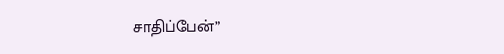சாதிப்பேன்”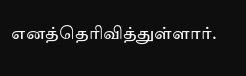எனத்தெரிவித்துள்ளார்.